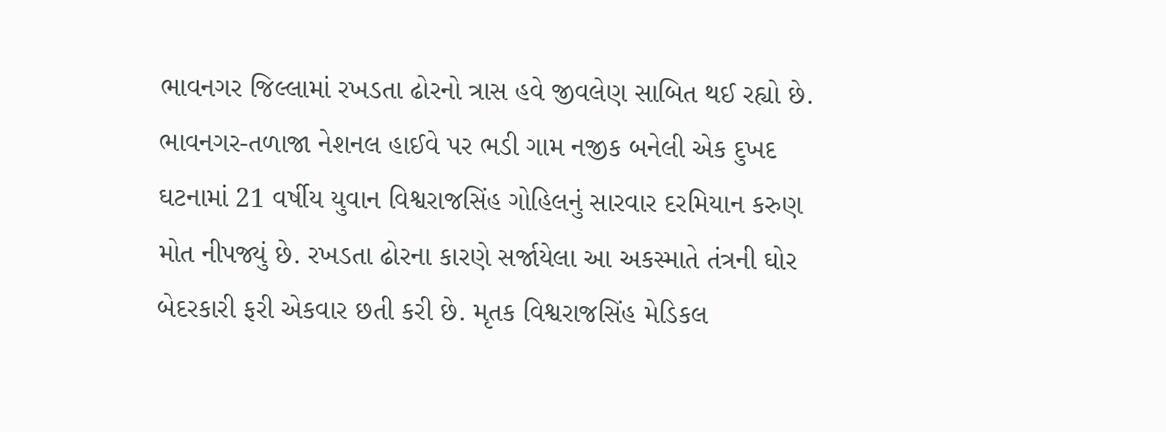ભાવનગર જિલ્લામાં રખડતા ઢોરનો ત્રાસ હવે જીવલેણ સાબિત થઈ રહ્યો છે. ભાવનગર-તળાજા નેશનલ હાઈવે પર ભડી ગામ નજીક બનેલી એક દુખદ ઘટનામાં 21 વર્ષીય યુવાન વિશ્વરાજસિંહ ગોહિલનું સારવાર દરમિયાન કરુણ મોત નીપજ્યું છે. રખડતા ઢોરના કારણે સર્જાયેલા આ અકસ્માતે તંત્રની ઘોર બેદરકારી ફરી એકવાર છતી કરી છે. મૃતક વિશ્વરાજસિંહ મેડિકલ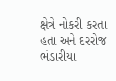ક્ષેત્રે નોકરી કરતા હતા અને દરરોજ ભંડારીયા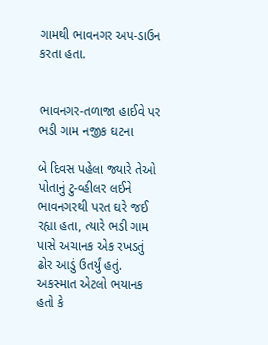ગામથી ભાવનગર અપ-ડાઉન કરતા હતા.


ભાવનગર-તળાજા હાઈવે પર ભડી ગામ નજીક ઘટના

બે દિવસ પહેલા જ્યારે તેઓ પોતાનું ટુ-વ્હીલર લઈને ભાવનગરથી પરત ઘરે જઈ રહ્યા હતા, ત્યારે ભડી ગામ પાસે અચાનક એક રખડતું ઢોર આડું ઉતર્યું હતું. અકસ્માત એટલો ભયાનક હતો કે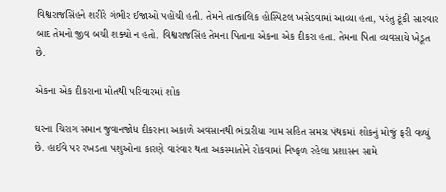વિશ્વરાજસિંહને શરીરે ગંભીર ઈજાઓ પહોંચી હતી. તેમને તાત્કાલિક હોસ્પિટલ ખસેડવામાં આવ્યા હતા, પરંતુ ટૂંકી સારવાર બાદ તેમનો જીવ બચી શક્યો ન હતો. વિશ્વરાજસિંહ તેમના પિતાના એકના એક દીકરા હતા. તેમના પિતા વ્યવસાયે ખેડૂત છે.

એકના એક દીકરાના મોતથી પરિવારમાં શોક

ઘરના ચિરાગ સમાન જુવાનજોધ દીકરાના અકાળે અવસાનથી ભંડારીયા ગામ સહિત સમગ્ર પંથકમાં શોકનું મોજું ફરી વળ્યું છે. હાઈવે પર રખડતા પશુઓના કારણે વારંવાર થતા અકસ્માતોને રોકવામાં નિષ્ફળ રહેલા પ્રશાસન સામે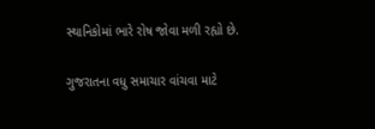સ્થાનિકોમાં ભારે રોષ જોવા મળી રહ્યો છે.

ગુજરાતના વધુ સમાચાર વાંચવા માટે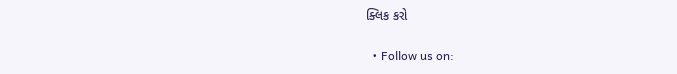ક્લિક કરો

  • Follow us on: